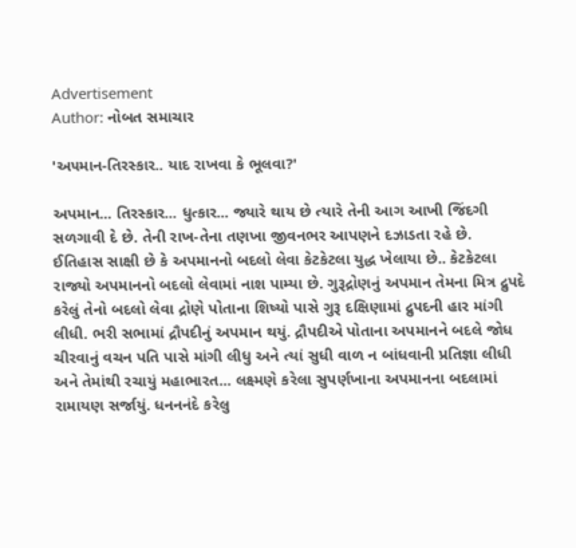Advertisement
Author: નોબત સમાચાર

'અ૫માન-તિરસ્કાર.. યાદ રાખવા કે ભૂલવા?'

અપમાન... તિરસ્કાર... ધુત્કાર... જ્યારે થાય છે ત્યારે તેની આગ આખી જિંદગી સળગાવી દે છે. તેની રાખ-તેના તણખા જીવનભર આપણને દઝાડતા રહે છે. ઈતિહાસ સાક્ષી છે કે અપમાનનો બદલો લેવા કેટકેટલા યુદ્ધ ખેલાયા છે.. કેટકેટલા રાજ્યો અપમાનનો બદલો લેવામાં નાશ પામ્યા છે. ગુરૂદ્રોણનું અપમાન તેમના મિત્ર દ્રુપદે કરેલું તેનો બદલો લેવા દ્રોણે પોતાના શિષ્યો પાસે ગુરૂ દક્ષિણામાં દ્રુપદની હાર માંગી લીધી. ભરી સભામાં દ્રૌપદીનું અપમાન થયું. દ્રૌપદીએ પોતાના અપમાનને બદલે જોધ ચીરવાનું વચન પતિ પાસે માંગી લીધુ અને ત્યાં સુધી વાળ ન બાંધવાની પ્રતિજ્ઞા લીધી અને તેમાંથી રચાયું મહાભારત... લક્ષ્મણે કરેલા સુપર્ણખાના અપમાનના બદલામાં રામાયણ સર્જાયું. ધનનનંદે કરેલુ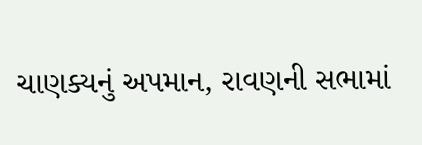ચાણક્યનું અપમાન, રાવણની સભામાં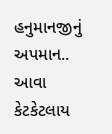હનુમાનજીનું અપમાન.. આવા કેટકેટલાય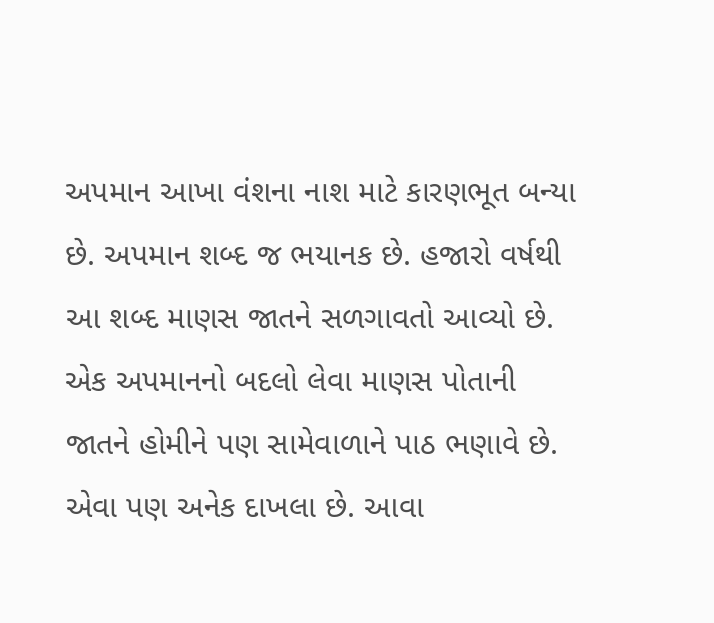અપમાન આખા વંશના નાશ માટે કારણભૂત બન્યા છે. અપમાન શબ્દ જ ભયાનક છે. હજારો વર્ષથી આ શબ્દ માણસ જાતને સળગાવતો આવ્યો છે. એક અપમાનનો બદલો લેવા માણસ પોતાની જાતને હોમીને પણ સામેવાળાને પાઠ ભણાવે છે. એવા પણ અનેક દાખલા છે. આવા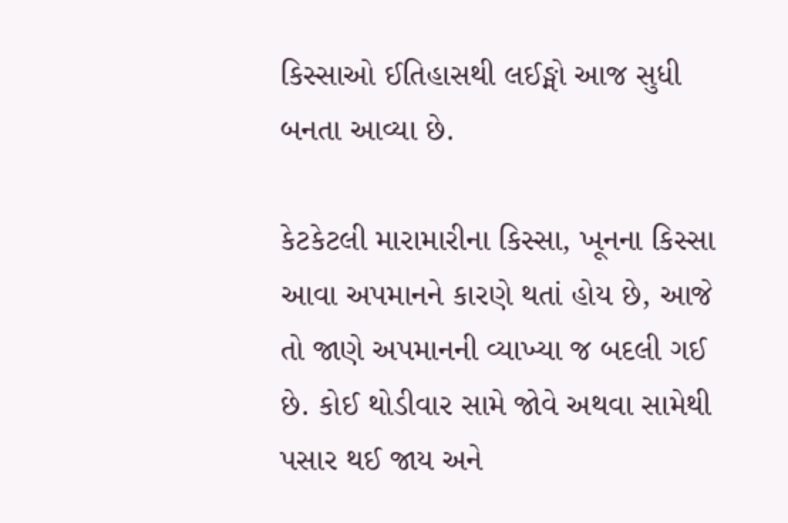કિસ્સાઓ ઈતિહાસથી લઈઙ્મો આજ સુધી બનતા આવ્યા છે.

કેટકેટલી મારામારીના કિસ્સા, ખૂનના કિસ્સા આવા અપમાનને કારણે થતાં હોય છે, આજે તો જાણે અપમાનની વ્યાખ્યા જ બદલી ગઈ છે. કોઈ થોડીવાર સામે જોવે અથવા સામેથી પસાર થઈ જાય અને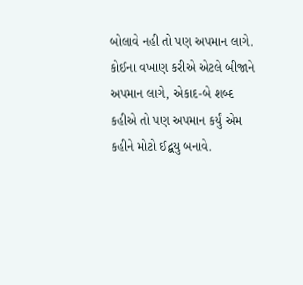બોલાવે નહી તો પણ અપમાન લાગે. કોઈના વખાણ કરીએ એટલે બીજાને અપમાન લાગે, એકાદ-બે શબ્દ કહીએ તો પણ અપમાન કર્યું એમ કહીને મોટો ઈદ્બયુ બનાવે.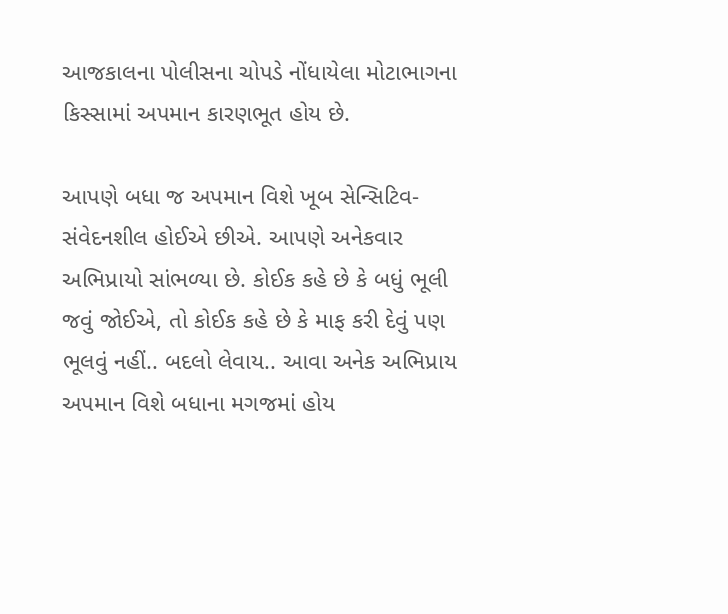આજકાલના પોલીસના ચોપડે નોંધાયેલા મોટાભાગના કિસ્સામાં અપમાન કારણભૂત હોય છે.

આપણે બધા જ અપમાન વિશે ખૂબ સેન્સિટિવ-સંવેદનશીલ હોઈએ છીએ. આપણે અનેકવાર અભિપ્રાયો સાંભળ્યા છે. કોઈક કહે છે કે બધું ભૂલી જવું જોઈએ, તો કોઈક કહે છે કે માફ કરી દેવું પણ ભૂલવું નહીં.. બદલો લેવાય.. આવા અનેક અભિપ્રાય અપમાન વિશે બધાના મગજમાં હોય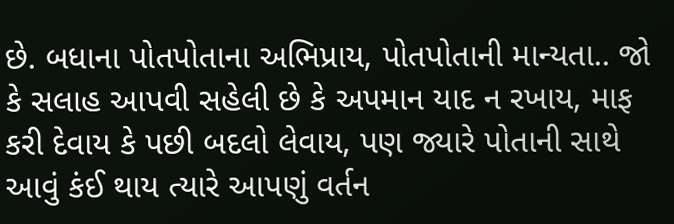છે. બધાના પોતપોતાના અભિપ્રાય, પોતપોતાની માન્યતા.. જો કે સલાહ આપવી સહેલી છે કે અપમાન યાદ ન રખાય, માફ કરી દેવાય કે પછી બદલો લેવાય, પણ જ્યારે પોતાની સાથે આવું કંઈ થાય ત્યારે આપણું વર્તન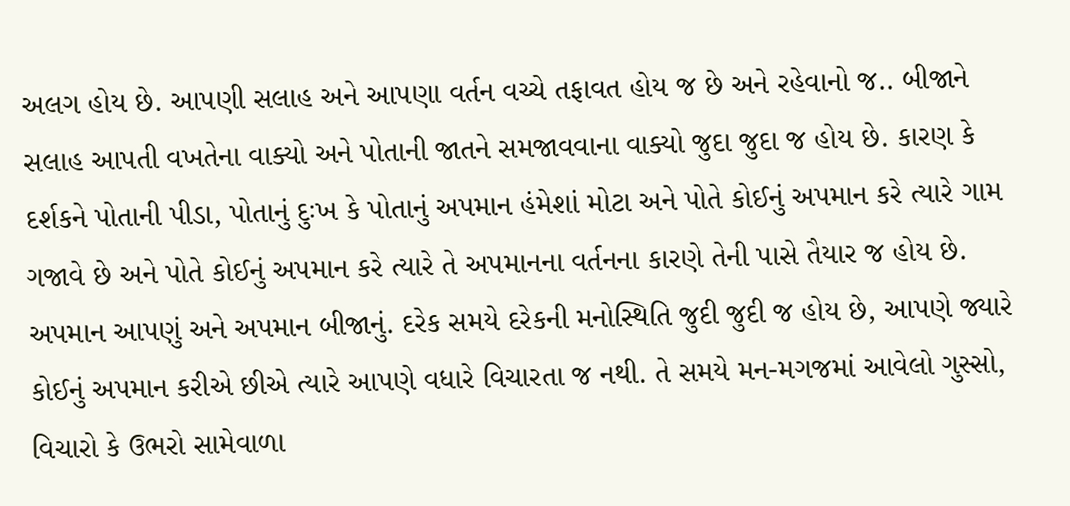અલગ હોય છે. આપણી સલાહ અને આપણા વર્તન વચ્ચે તફાવત હોય જ છે અને રહેવાનો જ.. બીજાને સલાહ આપતી વખતેના વાક્યો અને પોતાની જાતને સમજાવવાના વાક્યો જુદા જુદા જ હોય છે. કારણ કે દર્શકને પોતાની પીડા, પોતાનું દુઃખ કે પોતાનું અપમાન હંમેશાં મોટા અને પોતે કોઈનું અપમાન કરે ત્યારે ગામ ગજાવે છે અને પોતે કોઈનું અપમાન કરે ત્યારે તે અપમાનના વર્તનના કારણે તેની પાસે તૈયાર જ હોય છે. અપમાન આપણું અને અપમાન બીજાનું. દરેક સમયે દરેકની મનોસ્થિતિ જુદી જુદી જ હોય છે, આપણે જ્યારે કોઈનું અપમાન કરીએ છીએ ત્યારે આપણે વધારે વિચારતા જ નથી. તે સમયે મન-મગજમાં આવેલો ગુસ્સો, વિચારો કે ઉભરો સામેવાળા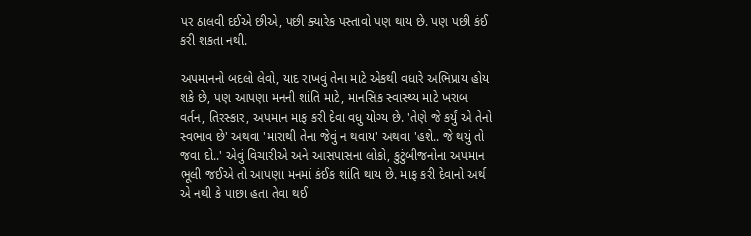પર ઠાલવી દઈએ છીએ, પછી ક્યારેક પસ્તાવો પણ થાય છે. પણ પછી કંઈ કરી શકતા નથી.

અપમાનનો બદલો લેવો, યાદ રાખવું તેના માટે એકથી વધારે અભિપ્રાય હોય શકે છે, પણ આપણા મનની શાંતિ માટે, માનસિક સ્વાસ્થ્ય માટે ખરાબ વર્તન, તિરસ્કાર, અપમાન માફ કરી દેવા વધુ યોગ્ય છે. 'તેણે જે કર્યું એ તેનો સ્વભાવ છે' અથવા 'મારાથી તેના જેવું ન થવાય' અથવા 'હશે.. જે થયું તો જવા દો..' એવું વિચારીએ અને આસપાસના લોકો, કુટુંબીજનોના અપમાન ભૂલી જઈએ તો આપણા મનમાં કંઈક શાંતિ થાય છે. માફ કરી દેવાનો અર્થ એ નથી કે પાછા હતા તેવા થઈ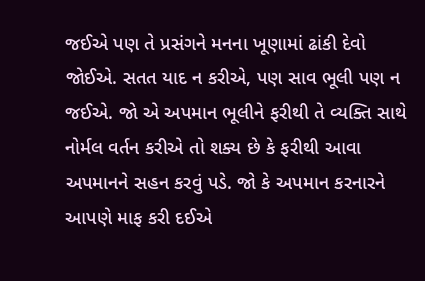જઈએ પણ તે પ્રસંગને મનના ખૂણામાં ઢાંકી દેવો જોઈએ. સતત યાદ ન કરીએ, પણ સાવ ભૂલી પણ ન જઈએ. જો એ અપમાન ભૂલીને ફરીથી તે વ્યક્તિ સાથે નોર્મલ વર્તન કરીએ તો શક્ય છે કે ફરીથી આવા અપમાનને સહન કરવું પડે. જો કે અપમાન કરનારને આપણે માફ કરી દઈએ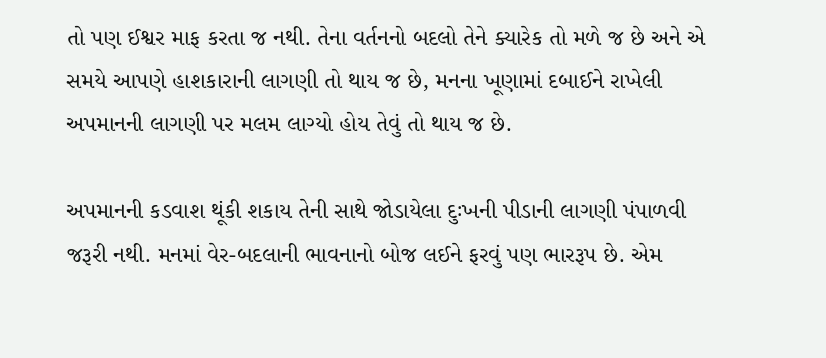તો પણ ઈશ્વર માફ કરતા જ નથી. તેના વર્તનનો બદલો તેને ક્યારેક તો મળે જ છે અને એ સમયે આપણે હાશકારાની લાગણી તો થાય જ છે, મનના ખૂણામાં દબાઈને રાખેલી અપમાનની લાગણી પર મલમ લાગ્યો હોય તેવું તો થાય જ છે.

અપમાનની કડવાશ થૂંકી શકાય તેની સાથે જોડાયેલા દુઃખની પીડાની લાગણી પંપાળવી જરૂરી નથી. મનમાં વેર-બદલાની ભાવનાનો બોજ લઈને ફરવું પણ ભારરૂપ છે. એમ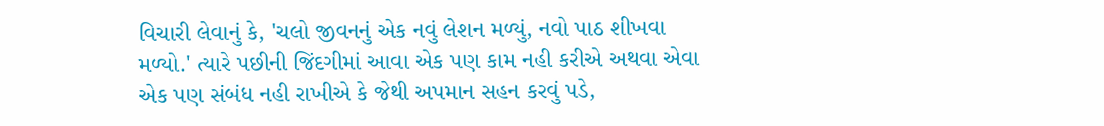વિચારી લેવાનું કે, 'ચલો જીવનનું એક નવું લેશન મળ્યું, નવો પાઠ શીખવા મળ્યો.' ત્યારે પછીની જિંદગીમાં આવા એક પણ કામ નહી કરીએ અથવા એવા એક પણ સંબંધ નહી રાખીએ કે જેથી અપમાન સહન કરવું પડે,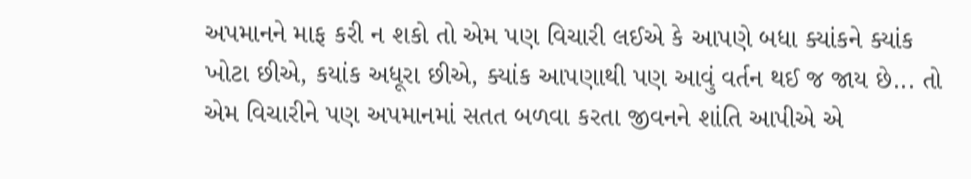અપમાનને માફ કરી ન શકો તો એમ પણ વિચારી લઈએ કે આપણે બધા ક્યાંકને ક્યાંક ખોટા છીએ, કયાંક અધૂરા છીએ, ક્યાંક આપણાથી પણ આવું વર્તન થઈ જ જાય છે... તો એમ વિચારીને પણ અપમાનમાં સતત બળવા કરતા જીવનને શાંતિ આપીએ એ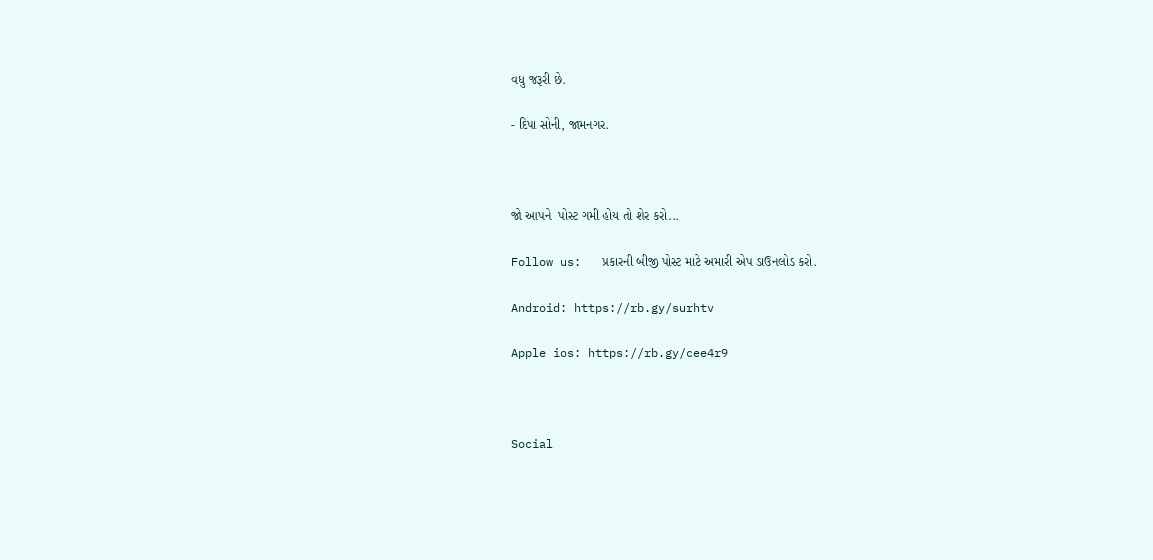વધુ જરૂરી છે.

- દિપા સોની, જામનગર.



જો આપને  પોસ્ટ ગમી હોય તો શેર કરો...

Follow us:   પ્રકારની બીજી પોસ્ટ માટે અમારી એપ ડાઉનલોડ કરો.

Android: https://rb.gy/surhtv

Apple ios: https://rb.gy/cee4r9



Social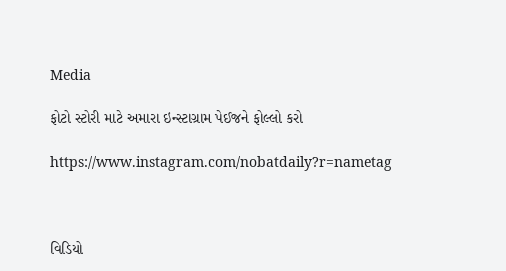Media

ફોટો સ્ટોરી માટે અમારા ઇન્સ્ટાગ્રામ પેઈજને ફોલ્લો કરો

https://www.instagram.com/nobatdaily?r=nametag



વિડિયો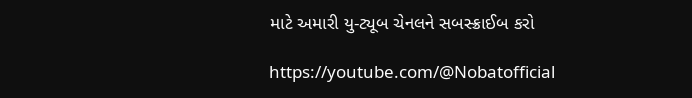માટે અમારી યુ-ટ્યૂબ ચેનલને સબસ્ક્રાઈબ કરો

https://youtube.com/@Nobatofficial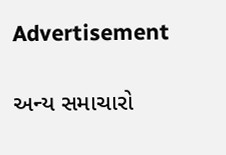Advertisement

અન્ય સમાચારો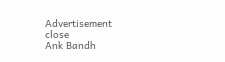Advertisement
close
Ank Bandh